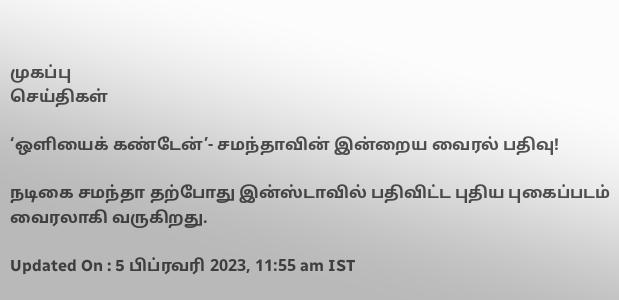முகப்பு
செய்திகள்

‘ஒளியைக் கண்டேன்’- சமந்தாவின் இன்றைய வைரல் பதிவு!

நடிகை சமந்தா தற்போது இன்ஸ்டாவில் பதிவிட்ட புதிய புகைப்படம் வைரலாகி வருகிறது.

Updated On : 5 பிப்ரவரி 2023, 11:55 am IST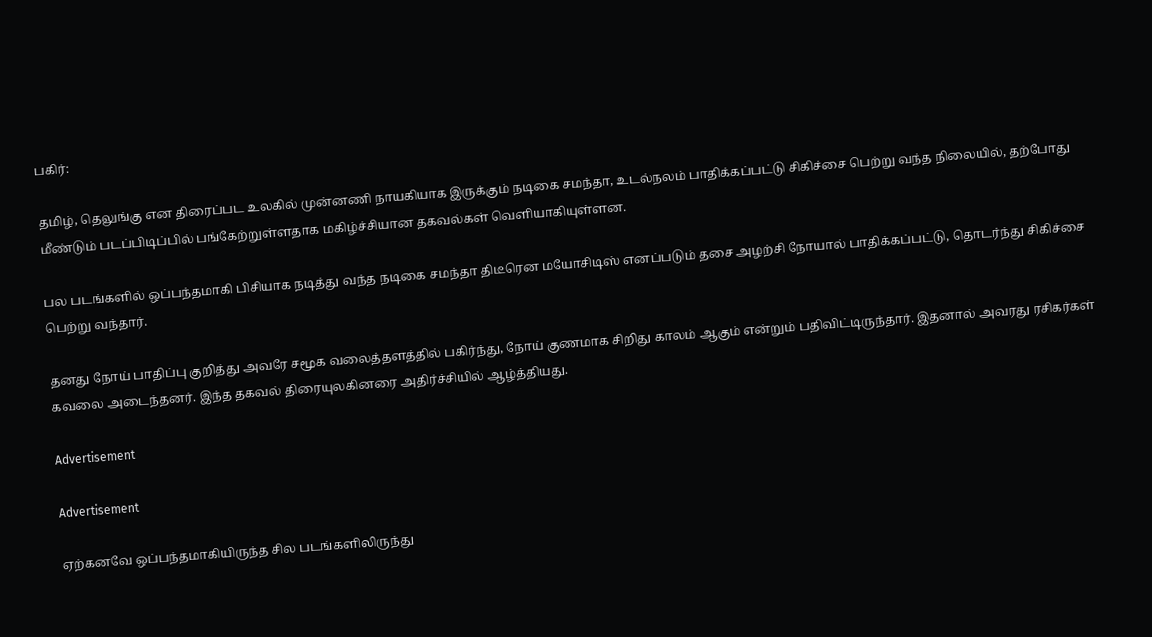பகிர்:

தமிழ், தெலுங்கு என திரைப்பட உலகில் முன்னணி நாயகியாக இருக்கும் நடிகை சமந்தா, உடல்நலம் பாதிக்கப்பட்டு சிகிச்சை பெற்று வந்த நிலையில், தற்போது மீண்டும் படப்பிடிப்பில் பங்கேற்றுள்ளதாக மகிழ்ச்சியான தகவல்கள் வெளியாகியுள்ளன.

பல படங்களில் ஒப்பந்தமாகி பிசியாக நடித்து வந்த நடிகை சமந்தா திடீரென மயோசிடிஸ் எனப்படும் தசை அழற்சி நோயால் பாதிக்கப்பட்டு, தொடர்ந்து சிகிச்சை பெற்று வந்தார்.

தனது நோய் பாதிப்பு குறித்து அவரே சமூக வலைத்தளத்தில் பகிர்ந்து, நோய் குணமாக சிறிது காலம் ஆகும் என்றும் பதிவிட்டிருந்தார். இதனால் அவரது ரசிகர்கள் கவலை அடைந்தனர். இந்த தகவல் திரையுலகினரை அதிர்ச்சியில் ஆழ்த்தியது.

Advertisement

Advertisement

ஏற்கனவே ஒப்பந்தமாகியிருந்த சில படங்களிலிருந்து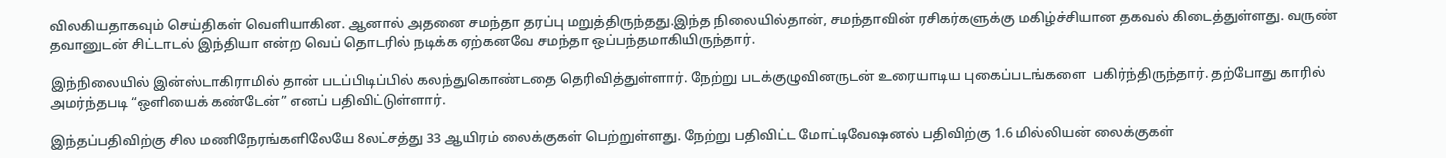விலகியதாகவும் செய்திகள் வெளியாகின. ஆனால் அதனை சமந்தா தரப்பு மறுத்திருந்தது.இந்த நிலையில்தான், சமந்தாவின் ரசிகர்களுக்கு மகிழ்ச்சியான தகவல் கிடைத்துள்ளது. வருண் தவானுடன் சிட்டாடல் இந்தியா என்ற வெப் தொடரில் நடிக்க ஏற்கனவே சமந்தா ஒப்பந்தமாகியிருந்தார்.

இந்நிலையில் இன்ஸ்டாகிராமில் தான் படப்பிடிப்பில் கலந்துகொண்டதை தெரிவித்துள்ளார். நேற்று படக்குழுவினருடன் உரையாடிய புகைப்படங்களை  பகிர்ந்திருந்தார். தற்போது காரில் அமர்ந்தபடி “ஒளியைக் கண்டேன்” எனப் பதிவிட்டுள்ளார்.

இந்தப்பதிவிற்கு சில மணிநேரங்களிலேயே 8லட்சத்து 33 ஆயிரம் லைக்குகள் பெற்றுள்ளது. நேற்று பதிவிட்ட மோட்டிவேஷனல் பதிவிற்கு 1.6 மில்லியன் லைக்குகள்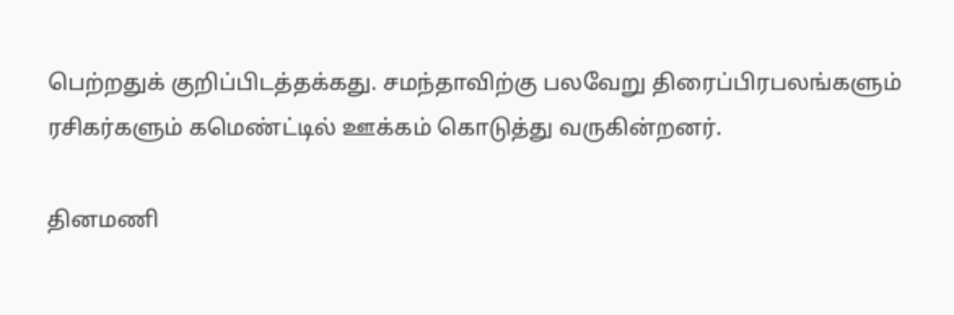பெற்றதுக் குறிப்பிடத்தக்கது. சமந்தாவிற்கு பலவேறு திரைப்பிரபலங்களும் ரசிகர்களும் கமெண்ட்டில் ஊக்கம் கொடுத்து வருகின்றனர்.

தினமணி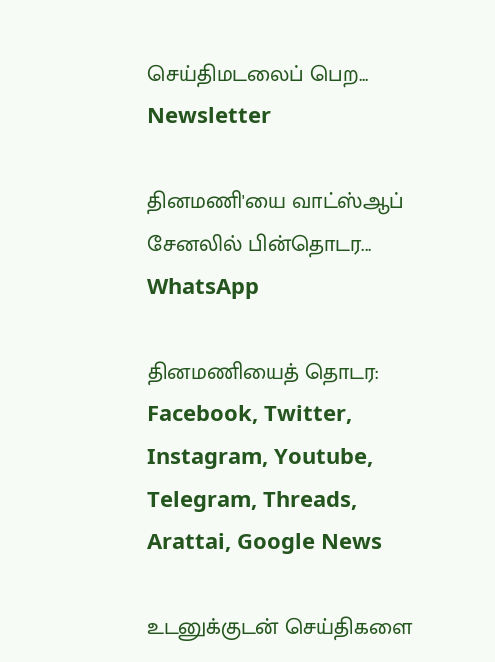செய்திமடலைப் பெற... Newsletter

தினமணி'யை வாட்ஸ்ஆப் சேனலில் பின்தொடர... WhatsApp

தினமணியைத் தொடர: Facebook, Twitter, Instagram, Youtube, Telegram, Threads, Arattai, Google News

உடனுக்குடன் செய்திகளை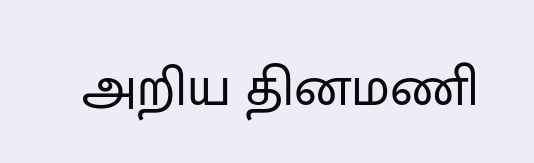அறிய தினமணி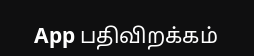App பதிவிறக்கம்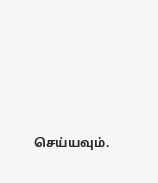செய்யவும்.